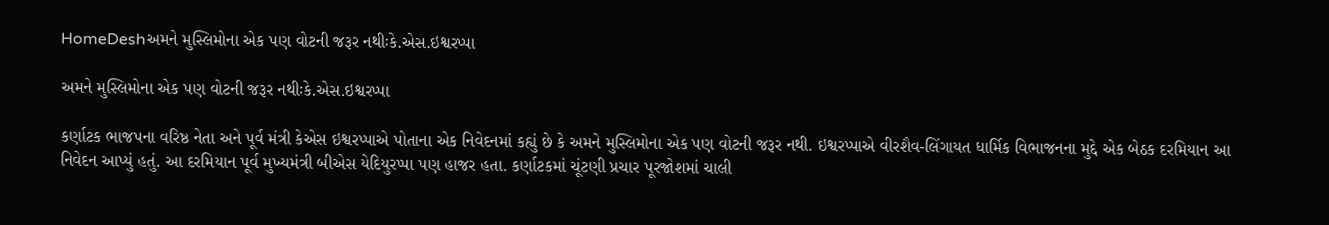HomeDeshઅમને મુસ્લિમોના એક પણ વોટની જરૂર નથીઃકે.એસ.ઇશ્વરપ્પા

અમને મુસ્લિમોના એક પણ વોટની જરૂર નથીઃકે.એસ.ઇશ્વરપ્પા

કર્ણાટક ભાજપના વરિષ્ઠ નેતા અને પૂર્વ મંત્રી કેએસ ઇશ્વરપ્પાએ પોતાના એક નિવેદનમાં કહ્યું છે કે અમને મુસ્લિમોના એક પણ વોટની જરૂર નથી. ઇશ્વરપ્પાએ વીરશૈવ-લિંગાયત ધાર્મિક વિભાજનના મુદ્દે એક બેઠક દરમિયાન આ નિવેદન આપ્યું હતું. આ દરમિયાન પૂર્વ મુખ્યમંત્રી બીએસ યેદિયુરપ્પા પણ હાજર હતા. કર્ણાટકમાં ચૂંટણી પ્રચાર પૂરજોશમાં ચાલી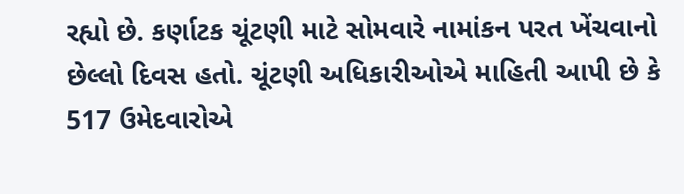રહ્યો છે. કર્ણાટક ચૂંટણી માટે સોમવારે નામાંકન પરત ખેંચવાનો છેલ્લો દિવસ હતો. ચૂંટણી અધિકારીઓએ માહિતી આપી છે કે 517 ઉમેદવારોએ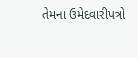તેમના ઉમેદવારીપત્રો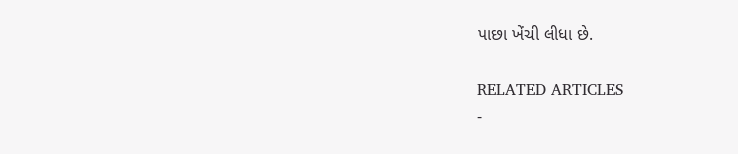પાછા ખેંચી લીધા છે.

RELATED ARTICLES
-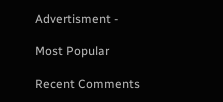Advertisment -

Most Popular

Recent Comments